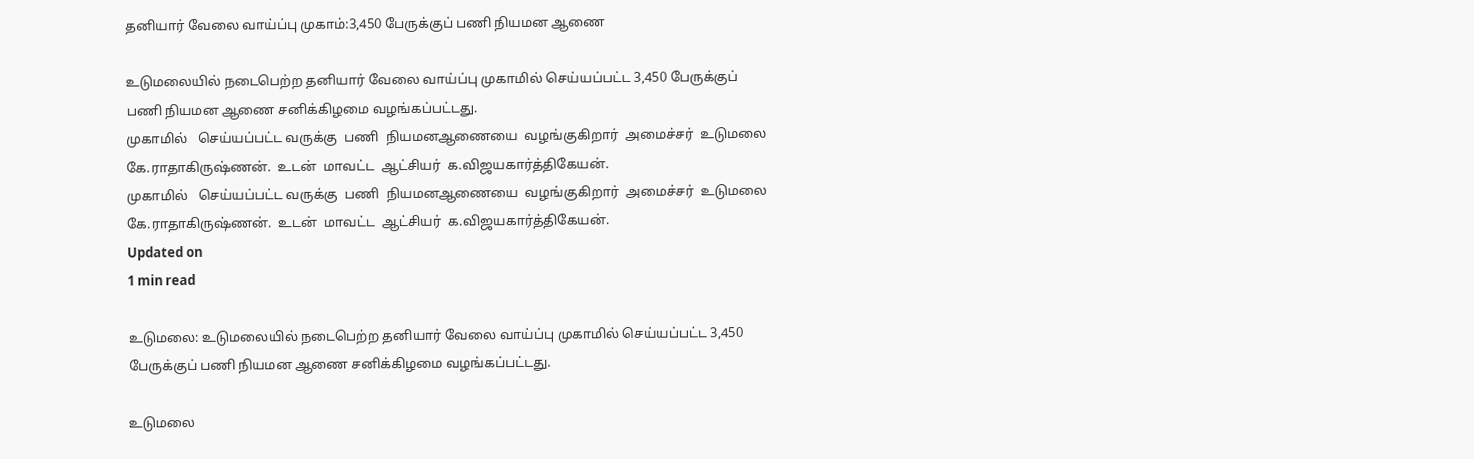தனியார் வேலை வாய்ப்பு முகாம்:3,450 பேருக்குப் பணி நியமன ஆணை

உடுமலையில் நடைபெற்ற தனியார் வேலை வாய்ப்பு முகாமில் செய்யப்பட்ட 3,450 பேருக்குப் பணி நியமன ஆணை சனிக்கிழமை வழங்கப்பட்டது.
முகாமில்   செய்யப்பட்ட வருக்கு  பணி  நியமனஆணையை  வழங்குகிறார்  அமைச்சர்  உடுமலை  கே.ராதாகிருஷ்ணன்.  உடன்  மாவட்ட  ஆட்சியர்  க.விஜயகார்த்திகேயன்.
முகாமில்   செய்யப்பட்ட வருக்கு  பணி  நியமனஆணையை  வழங்குகிறார்  அமைச்சர்  உடுமலை  கே.ராதாகிருஷ்ணன்.  உடன்  மாவட்ட  ஆட்சியர்  க.விஜயகார்த்திகேயன்.
Updated on
1 min read

உடுமலை: உடுமலையில் நடைபெற்ற தனியார் வேலை வாய்ப்பு முகாமில் செய்யப்பட்ட 3,450 பேருக்குப் பணி நியமன ஆணை சனிக்கிழமை வழங்கப்பட்டது.

உடுமலை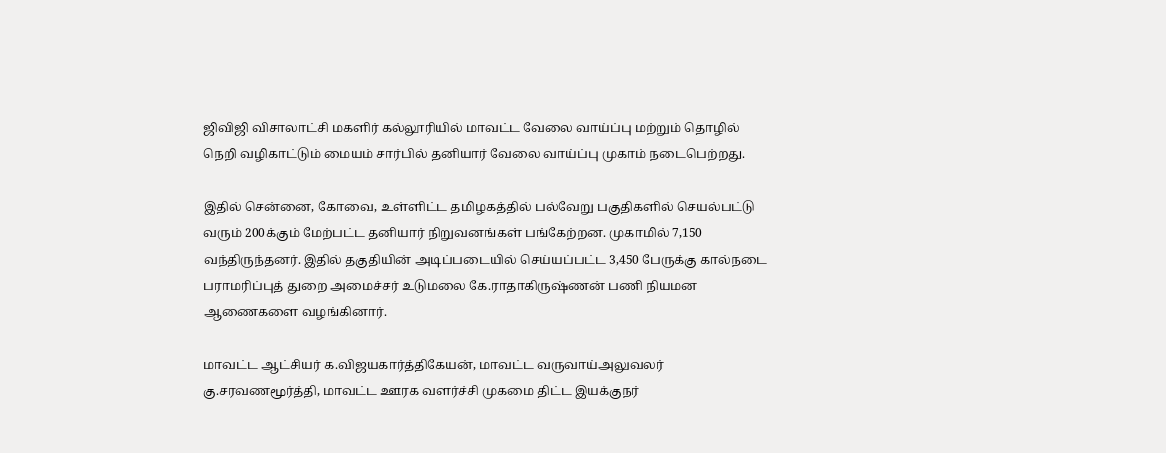ஜிவிஜி விசாலாட்சி மகளிர் கல்லூரியில் மாவட்ட வேலை வாய்ப்பு மற்றும் தொழில் நெறி வழிகாட்டும் மையம் சார்பில் தனியார் வேலை வாய்ப்பு முகாம் நடைபெற்றது.

இதில் சென்னை, கோவை, உள்ளிட்ட தமிழகத்தில் பல்வேறு பகுதிகளில் செயல்பட்டு வரும் 200க்கும் மேற்பட்ட தனியார் நிறுவனங்கள் பங்கேற்றன. முகாமில் 7,150 வந்திருந்தனர். இதில் தகுதியின் அடிப்படையில் செய்யப்பட்ட 3,450 பேருக்கு கால்நடை பராமரிப்புத் துறை அமைச்சர் உடுமலை கே.ராதாகிருஷ்ணன் பணி நியமன ஆணைகளை வழங்கினார்.

மாவட்ட ஆட்சியர் க.விஜயகார்த்திகேயன், மாவட்ட வருவாய்அலுவலர் கு.சரவணமூர்த்தி, மாவட்ட ஊரக வளர்ச்சி முகமை திட்ட இயக்குநர்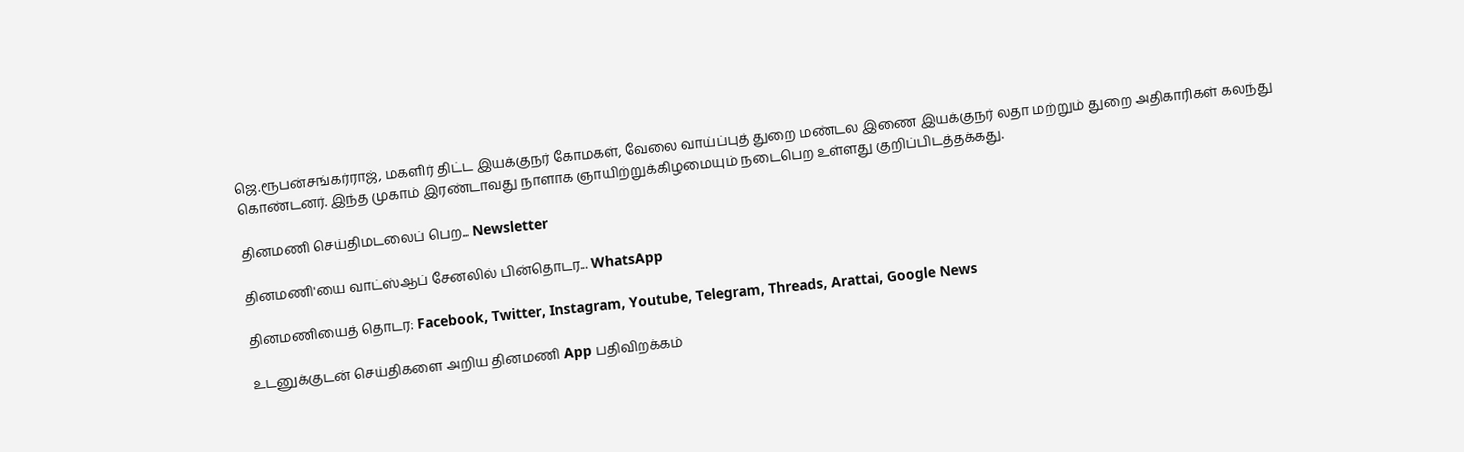ஜெ.ரூபன்சங்கர்ராஜ், மகளிர் திட்ட இயக்குநர் கோமகள், வேலை வாய்ப்புத் துறை மண்டல இணை இயக்குநர் லதா மற்றும் துறை அதிகாரிகள் கலந்து கொண்டனர். இந்த முகாம் இரண்டாவது நாளாக ஞாயிற்றுக்கிழமையும் நடைபெற உள்ளது குறிப்பிடத்தக்கது.

தினமணி செய்திமடலைப் பெற... Newsletter

தினமணி'யை வாட்ஸ்ஆப் சேனலில் பின்தொடர... WhatsApp

தினமணியைத் தொடர: Facebook, Twitter, Instagram, Youtube, Telegram, Threads, Arattai, Google News

உடனுக்குடன் செய்திகளை அறிய தினமணி App பதிவிறக்கம்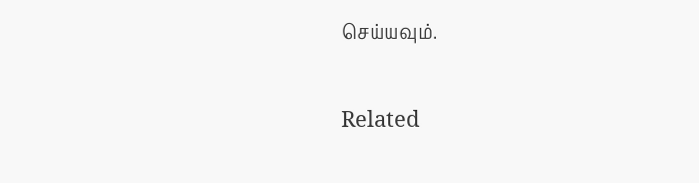செய்யவும்.

Related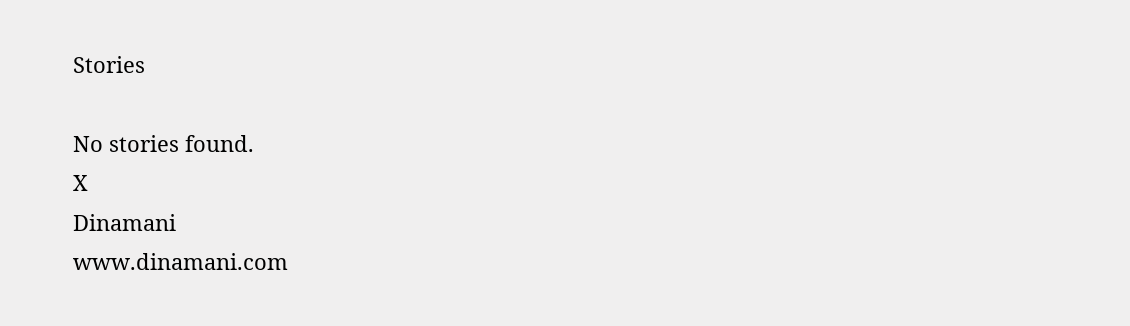Stories

No stories found.
X
Dinamani
www.dinamani.com